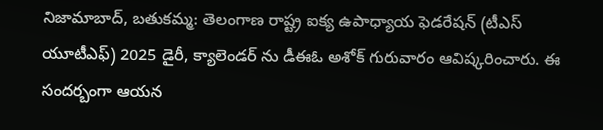నిజామాబాద్, బతుకమ్మ: తెలంగాణ రాష్ట్ర ఐక్య ఉపాధ్యాయ ఫెడరేషన్ (టీఎస్ యూటీఎఫ్) 2025 డైరీ, క్యాలెండర్ ను డీఈఓ అశోక్ గురువారం ఆవిష్కరించారు. ఈ సందర్బంగా ఆయన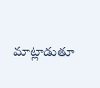మాట్లాడుతూ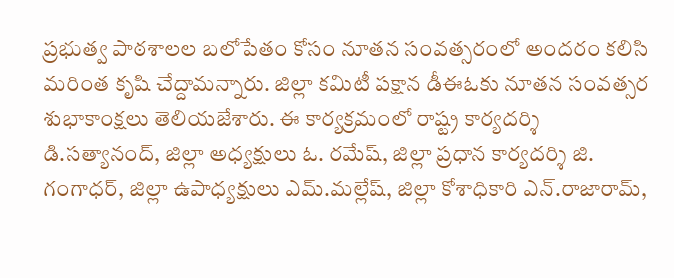ప్రభుత్వ పాఠశాలల బలోపేతం కోసం నూతన సంవత్సరంలో అందరం కలిసి మరింత కృషి చేద్దామన్నారు. జిల్లా కమిటీ పక్షాన డీఈఓకు నూతన సంవత్సర శుభాకాంక్షలు తెలియజేశారు. ఈ కార్యక్రమంలో రాష్ట్ర కార్యదర్శి డి.సత్యానంద్, జిల్లా అధ్యక్షులు ఓ. రమేష్, జిల్లా ప్రధాన కార్యదర్శి జి. గంగాధర్, జిల్లా ఉపాధ్యక్షులు ఎమ్.మల్లేష్, జిల్లా కోశాధికారి ఎన్.రాజారామ్,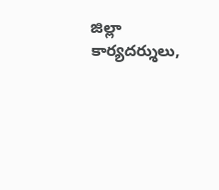జిల్లా కార్యదర్శులు,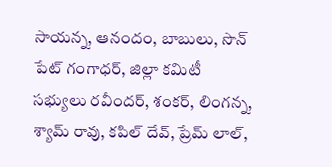సాయన్న, ఆనందం, బాబులు, సొన్ పేట్ గంగాధర్, జిల్లా కమిటీ సభ్యులు రవీందర్, శంకర్, లింగన్న, శ్యామ్ రావు, కపిల్ దేవ్, ప్రేమ్ లాల్,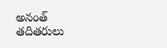అనంత్ తదితరులు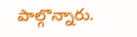పాల్గొన్నారు.